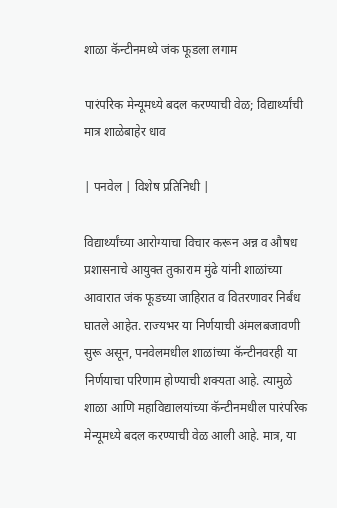शाळा कॅन्टीनमध्ये जंक फूडला लगाम

पारंपरिक मेन्यूमध्ये बदल करण्याची वेळ; विद्यार्थ्यांची मात्र शाळेबाहेर धाव

| पनवेल | विशेष प्रतिनिधी |

विद्यार्थ्यांच्या आरोग्याचा विचार करून अन्न व औषध प्रशासनाचे आयुक्त तुकाराम मुंढे यांनी शाळांच्या आवारात जंक फूडच्या जाहिरात व वितरणावर निर्बंध घातले आहेत. राज्यभर या निर्णयाची अंमलबजावणी सुरू असून, पनवेलमधील शाळांच्या कॅन्टीनवरही या निर्णयाचा परिणाम होण्याची शक्यता आहे. त्यामुळे शाळा आणि महाविद्यालयांच्या कॅन्टीनमधील पारंपरिक मेन्यूमध्ये बदल करण्याची वेळ आली आहे. मात्र, या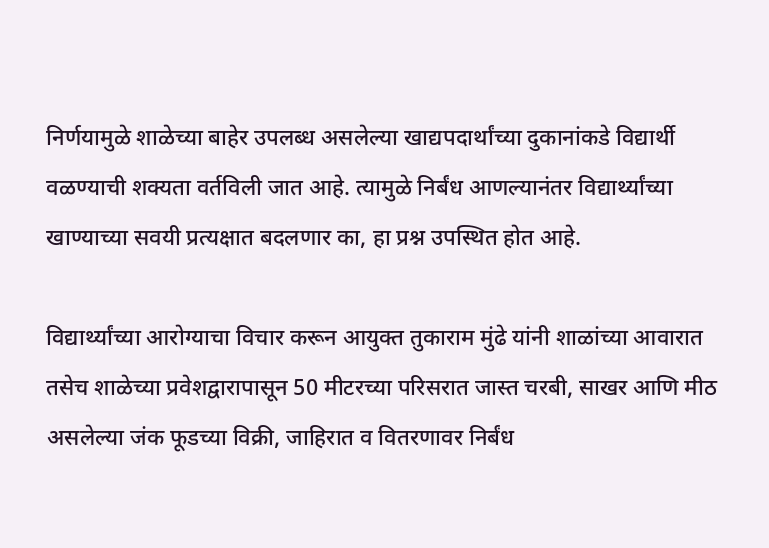निर्णयामुळे शाळेच्या बाहेर उपलब्ध असलेल्या खाद्यपदार्थांच्या दुकानांकडे विद्यार्थी वळण्याची शक्यता वर्तविली जात आहे. त्यामुळे निर्बंध आणल्यानंतर विद्यार्थ्यांच्या खाण्याच्या सवयी प्रत्यक्षात बदलणार का, हा प्रश्न उपस्थित होत आहे.

विद्यार्थ्यांच्या आरोग्याचा विचार करून आयुक्त तुकाराम मुंढे यांनी शाळांच्या आवारात तसेच शाळेच्या प्रवेशद्वारापासून 50 मीटरच्या परिसरात जास्त चरबी, साखर आणि मीठ असलेल्या जंक फूडच्या विक्री, जाहिरात व वितरणावर निर्बंध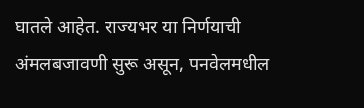घातले आहेत. राज्यभर या निर्णयाची अंमलबजावणी सुरू असून, पनवेलमधील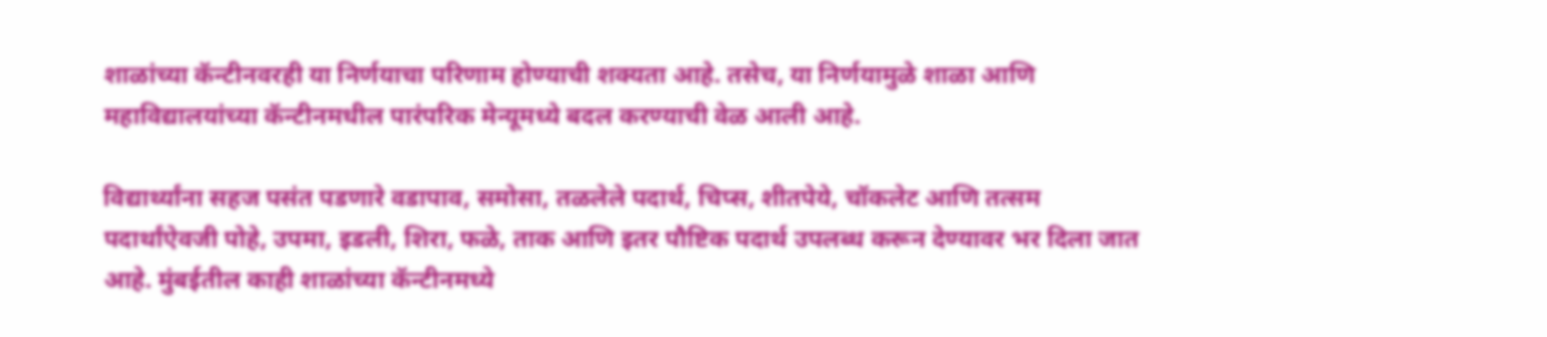शाळांच्या कॅन्टीनवरही या निर्णयाचा परिणाम होण्याची शक्यता आहे. तसेच, या निर्णयामुळे शाळा आणि महाविद्यालयांच्या कॅन्टीनमधील पारंपरिक मेन्यूमध्ये बदल करण्याची वेळ आली आहे.

विद्यार्थ्यांना सहज पसंत पडणारे वडापाव, समोसा, तळलेले पदार्थ, चिप्स, शीतपेये, चॉकलेट आणि तत्सम पदार्थांऐवजी पोहे, उपमा, इडली, शिरा, फळे, ताक आणि इतर पौष्टिक पदार्थ उपलब्ध करून देण्यावर भर दिला जात आहे. मुंबईतील काही शाळांच्या कॅन्टीनमध्ये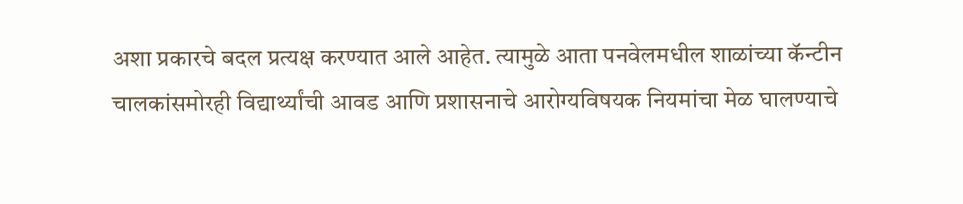अशा प्रकारचे बदल प्रत्यक्ष करण्यात आले आहेत. त्यामुळे आता पनवेलमधील शाळांच्या कॅन्टीन चालकांसमोरही विद्यार्थ्यांची आवड आणि प्रशासनाचे आरोग्यविषयक नियमांचा मेळ घालण्याचे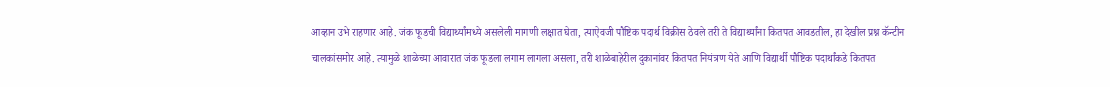आव्हान उभे राहणार आहे. जंक फूडची विद्यार्थ्यांमध्ये असलेली मागणी लक्षात घेता, त्याऐवजी पौष्टिक पदार्थ विक्रीस ठेवले तरी ते विद्यार्थ्यांना कितपत आवडतील, हा देखील प्रश्न कॅन्टीन चालकांसमोर आहे. त्यामुळे शाळेच्या आवारात जंक फूडला लगाम लागला असला, तरी शाळेबाहेरील दुकानांवर कितपत नियंत्रण येते आणि विद्यार्थी पौष्टिक पदार्थांकडे कितपत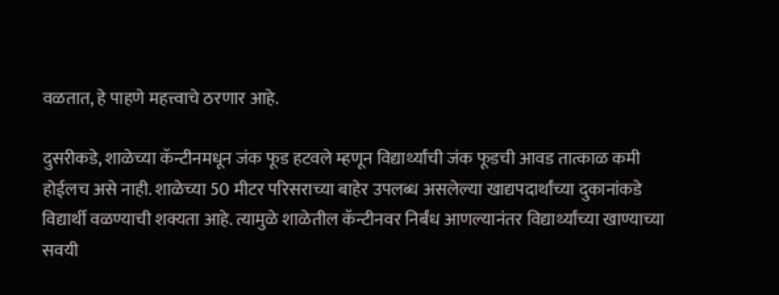वळतात, हे पाहणे महत्त्वाचे ठरणार आहे.

दुसरीकडे, शाळेच्या कॅन्टीनमधून जंक फूड हटवले म्हणून विद्यार्थ्यांची जंक फूडची आवड तात्काळ कमी होईलच असे नाही. शाळेच्या 50 मीटर परिसराच्या बाहेर उपलब्ध असलेल्या खाद्यपदार्थांच्या दुकानांकडे विद्यार्थी वळण्याची शक्यता आहे. त्यामुळे शाळेतील कॅन्टीनवर निर्बंध आणल्यानंतर विद्यार्थ्यांच्या खाण्याच्या सवयी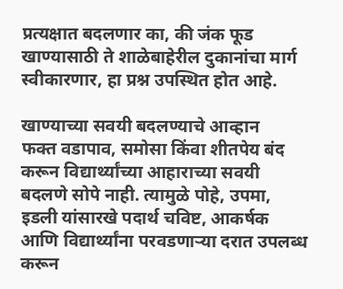प्रत्यक्षात बदलणार का, की जंक फूड खाण्यासाठी ते शाळेबाहेरील दुकानांचा मार्ग स्वीकारणार, हा प्रश्न उपस्थित होत आहे.

खाण्याच्या सवयी बदलण्याचे आव्हान
फक्त वडापाव, समोसा किंवा शीतपेय बंद करून विद्यार्थ्यांच्या आहाराच्या सवयी बदलणे सोपे नाही. त्यामुळे पोहे, उपमा, इडली यांसारखे पदार्थ चविष्ट, आकर्षक आणि विद्यार्थ्यांना परवडणाऱ्या दरात उपलब्ध करून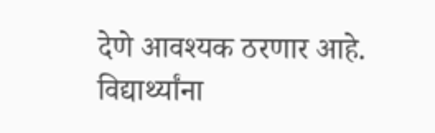देणे आवश्यक ठरणार आहे. विद्यार्थ्यांना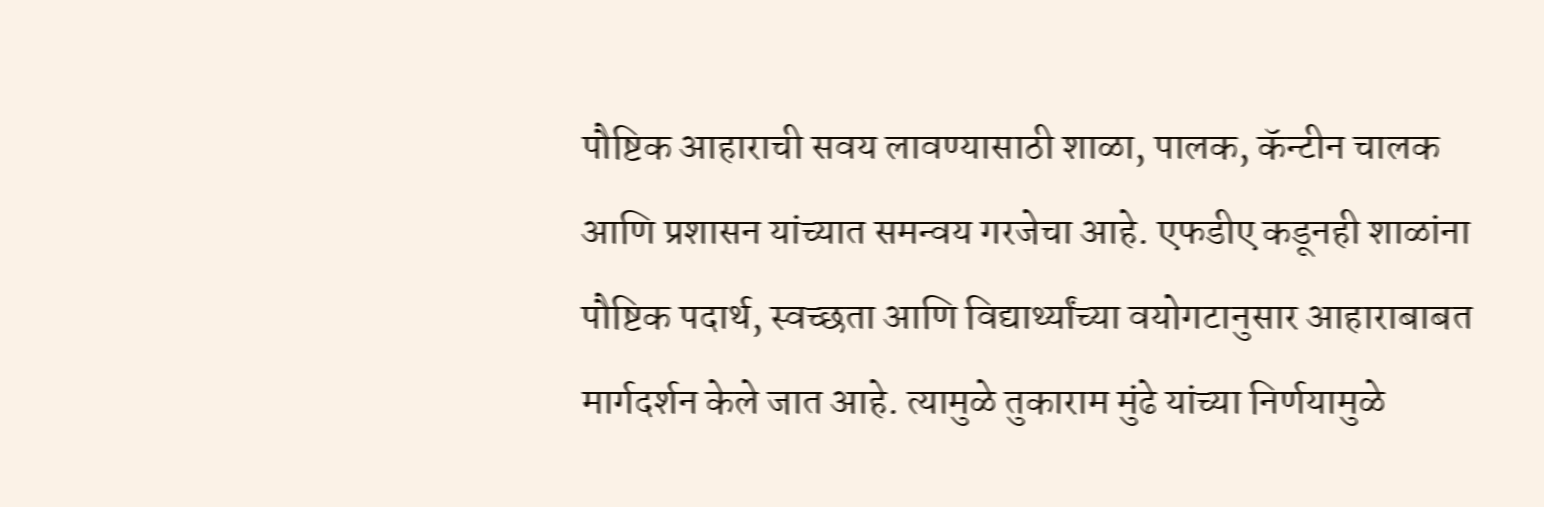पौष्टिक आहाराची सवय लावण्यासाठी शाळा, पालक, कॅन्टीन चालक आणि प्रशासन यांच्यात समन्वय गरजेचा आहे. एफडीए कडूनही शाळांना पौष्टिक पदार्थ, स्वच्छता आणि विद्यार्थ्यांच्या वयोगटानुसार आहाराबाबत मार्गदर्शन केले जात आहे. त्यामुळे तुकाराम मुंढे यांच्या निर्णयामुळे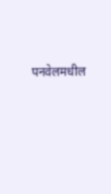पनवेलमधील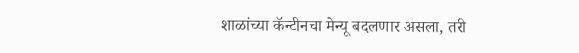शाळांच्या कॅन्टीनचा मेन्यू बदलणार असला, तरी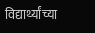विद्यार्थ्यांच्या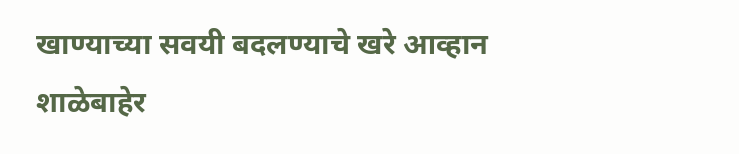खाण्याच्या सवयी बदलण्याचे खरे आव्हान शाळेबाहेर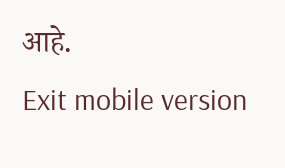आहे.
Exit mobile version